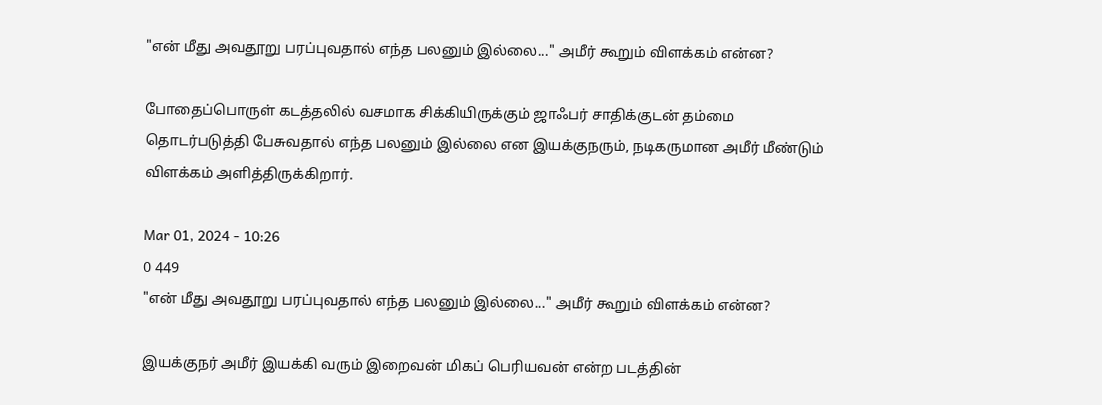"என் மீது அவதூறு பரப்புவதால் எந்த பலனும் இல்லை..." அமீர் கூறும் விளக்கம் என்ன?

போதைப்பொருள் கடத்தலில் வசமாக சிக்கியிருக்கும் ஜாஃபர் சாதிக்குடன் தம்மை தொடர்படுத்தி பேசுவதால் எந்த பலனும் இல்லை என இயக்குநரும், நடிகருமான அமீர் மீண்டும் விளக்கம் அளித்திருக்கிறார்.

Mar 01, 2024 - 10:26
0 449
"என் மீது அவதூறு பரப்புவதால் எந்த பலனும் இல்லை..." அமீர் கூறும் விளக்கம் என்ன?

இயக்குநர் அமீர் இயக்கி வரும் இறைவன் மிகப் பெரியவன் என்ற படத்தின்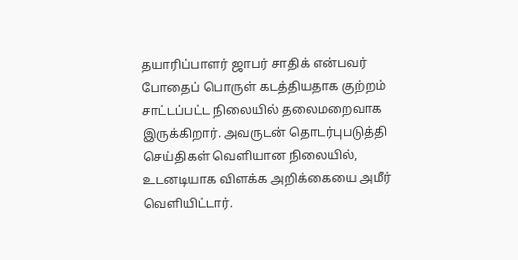தயாரிப்பாளர் ஜாபர் சாதிக் என்பவர் போதைப் பொருள் கடத்தியதாக குற்றம் சாட்டப்பட்ட நிலையில் தலைமறைவாக இருக்கிறார். அவருடன் தொடர்புபடுத்தி செய்திகள் வெளியான நிலையில், உடனடியாக விளக்க அறிக்கையை அமீர் வெளியிட்டார்.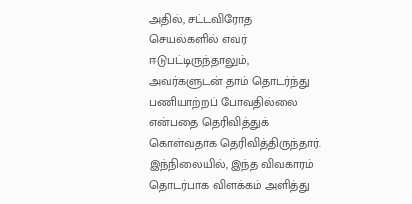அதில், சட்டவிரோத செயல்களில் எவர் ஈடுபட்டிருந்தாலும், அவர்களுடன் தாம் தொடர்ந்து பணியாற்றப் போவதில்லை என்பதை தெரிவித்துக் கொள்வதாக தெரிவித்திருந்தார். இந்நிலையில், இந்த விவகாரம் தொடர்பாக விளக்கம் அளித்து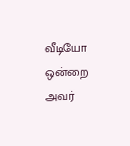வீடியோ ஒன்றை அவர்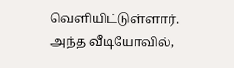வெளியிட்டுள்ளார். அந்த வீடியோவில்,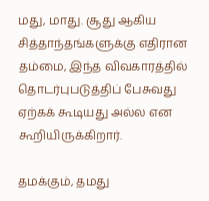மது, மாது. சூது ஆகிய சித்தாந்தங்களுக்கு எதிரான தம்மை, இந்த விவகாரத்தில் தொடர்புபடுத்திப் பேசுவது ஏற்கக் கூடியது அல்ல என கூறியிருக்கிறார்.

தமக்கும், தமது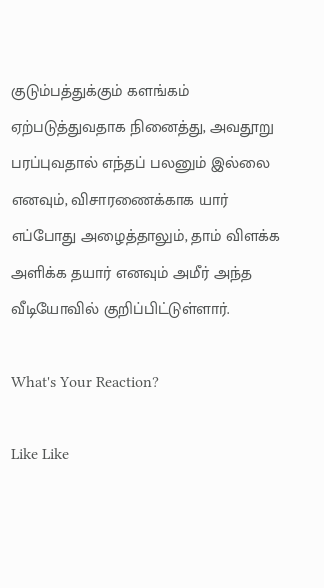குடும்பத்துக்கும் களங்கம் ஏற்படுத்துவதாக நினைத்து, அவதூறு பரப்புவதால் எந்தப் பலனும் இல்லை எனவும், விசாரணைக்காக யார் எப்போது அழைத்தாலும், தாம் விளக்க அளிக்க தயார் எனவும் அமீர் அந்த வீடியோவில் குறிப்பிட்டுள்ளார்.

What's Your Reaction?

Like Like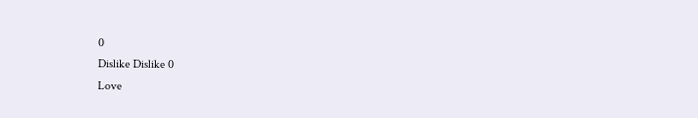0
Dislike Dislike 0
Love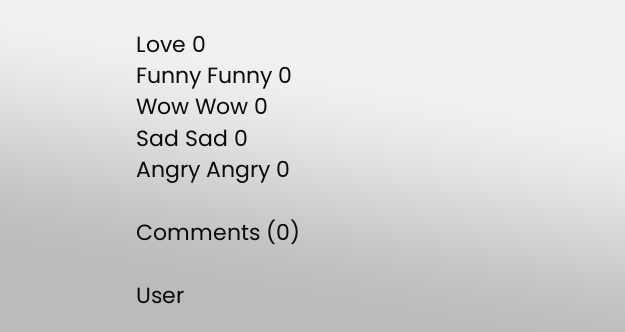Love 0
Funny Funny 0
Wow Wow 0
Sad Sad 0
Angry Angry 0

Comments (0)

User